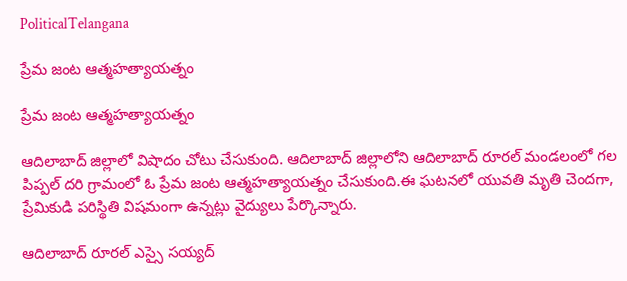PoliticalTelangana

ప్రేమ జంట ఆత్మహత్యాయత్నం

ప్రేమ జంట ఆత్మహత్యాయత్నం

ఆదిలాబాద్ జిల్లాలో విషాదం చోటు చేసుకుంది. ఆదిలాబాద్ జిల్లాలోని ఆదిలాబాద్ రూరల్ మండలంలో గల పిప్పల్ దరి గ్రామంలో ఓ ప్రేమ జంట ఆత్మహత్యాయత్నం చేసుకుంది.ఈ ఘటనలో యువతి మృతి చెందగా, ప్రేమికుడి పరిస్థితి విషమంగా ఉన్నట్లు వైద్యులు పేర్కొన్నారు.

ఆదిలాబాద్ రూరల్ ఎస్సై సయ్యద్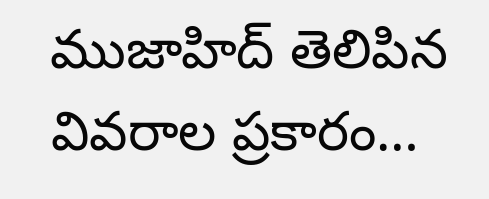ముజాహిద్ తెలిపిన వివరాల ప్రకారం…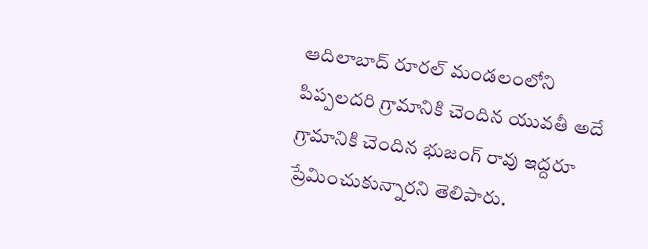ఆదిలాబాద్ రూరల్ మండలంలోని పిప్పలదరి గ్రామానికి చెందిన యువతీ అదే గ్రామానికి చెందిన భుజంగ్ రావు ఇద్దరూ ప్రేమించుకున్నారని తెలిపారు.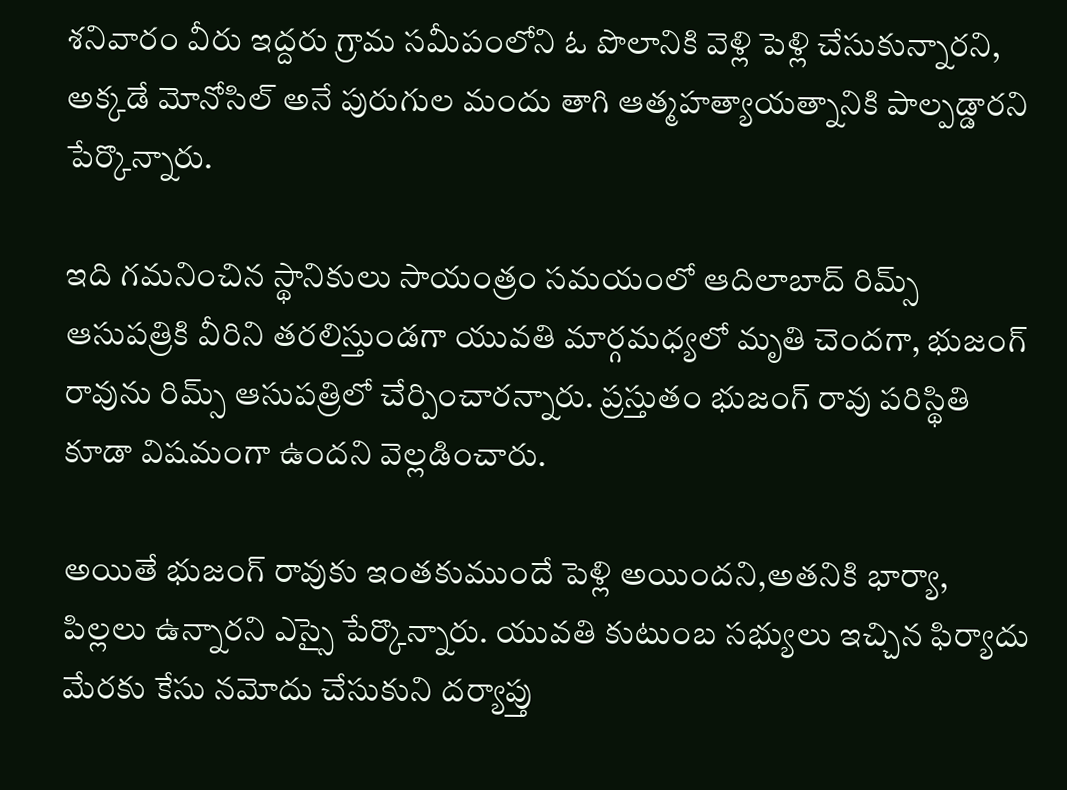శనివారం వీరు ఇద్దరు గ్రామ సమీపంలోని ఓ పొలానికి వెళ్లి పెళ్లి చేసుకున్నారని, అక్కడే మోనోసిల్ అనే పురుగుల మందు తాగి ఆత్మహత్యాయత్నానికి పాల్పడ్డారని పేర్కొన్నారు.

ఇది గమనించిన స్థానికులు సాయంత్రం సమయంలో ఆదిలాబాద్ రిమ్స్ ఆసుపత్రికి వీరిని తరలిస్తుండగా యువతి మార్గమధ్యలో మృతి చెందగా, భుజంగ్ రావును రిమ్స్ ఆసుపత్రిలో చేర్పించారన్నారు. ప్రస్తుతం భుజంగ్ రావు పరిస్థితి కూడా విషమంగా ఉందని వెల్లడించారు.

అయితే భుజంగ్ రావుకు ఇంతకుముందే పెళ్లి అయిందని,అతనికి భార్యా, పిల్లలు ఉన్నారని ఎస్సై పేర్కొన్నారు. యువతి కుటుంబ సభ్యులు ఇచ్చిన ఫిర్యాదు మేరకు కేసు నమోదు చేసుకుని దర్యాప్తు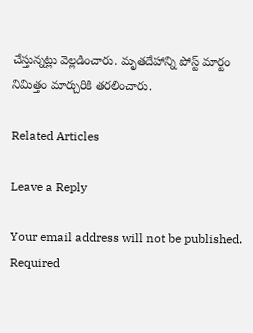చేస్తున్నట్లు వెల్లడించారు. మృతదేహాన్ని పోస్ట్ మార్టం నిమిత్తం మార్చురికి తరలించారు.

Related Articles

Leave a Reply

Your email address will not be published. Required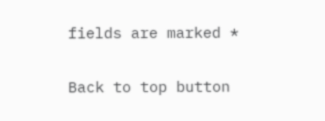fields are marked *

Back to top button